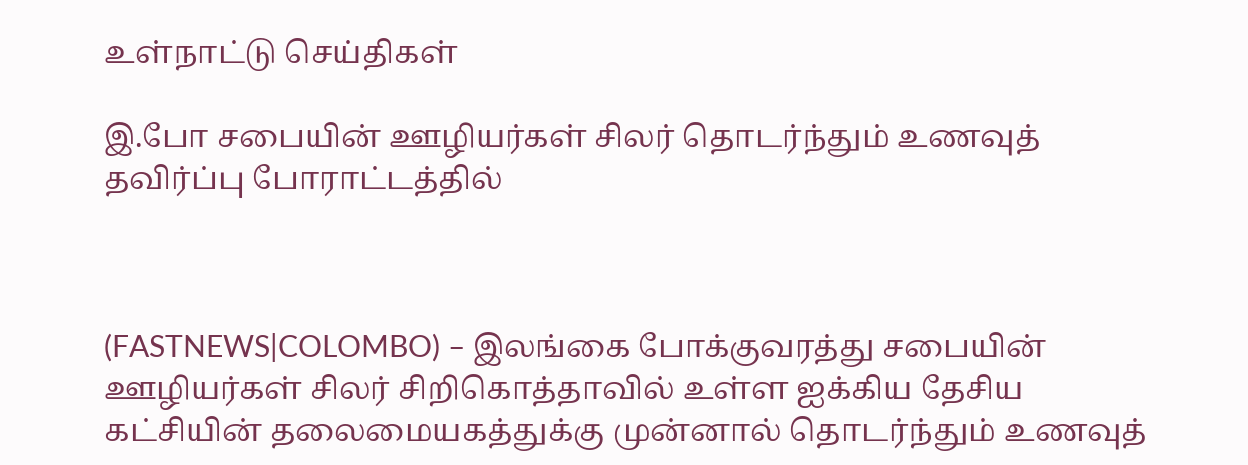உள்நாட்டு செய்திகள்

இ.போ சபையின் ஊழியர்கள் சிலர் தொடர்ந்தும் உணவுத் தவிர்ப்பு போராட்டத்தில்



(FASTNEWS|COLOMBO) – இலங்கை போக்குவரத்து சபையின் ஊழியர்கள் சிலர் சிறிகொத்தாவில் உள்ள ஐக்கிய தேசிய கட்சியின் தலைமையகத்துக்கு முன்னால் தொடர்ந்தும் உணவுத்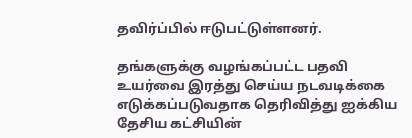தவிர்ப்பில் ஈடுபட்டுள்ளனர்.

தங்களுக்கு வழங்கப்பட்ட பதவி உயர்வை இரத்து செய்ய நடவடிக்கை எடுக்கப்படுவதாக தெரிவித்து ஐக்கிய தேசிய கட்சியின்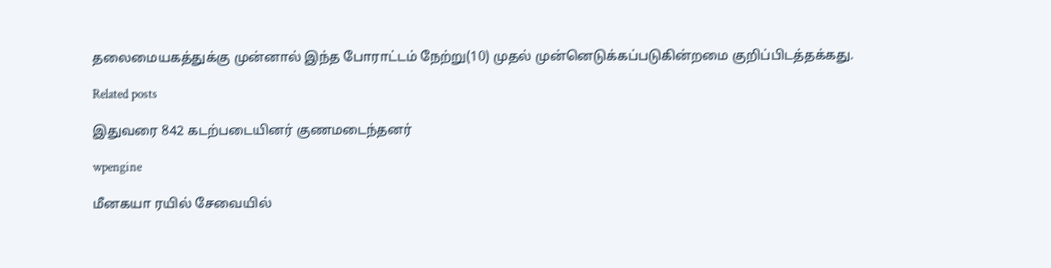தலைமையகத்துக்கு முன்னால் இந்த போராட்டம் நேற்று(10) முதல் முன்னெடுக்கப்படுகின்றமை குறிப்பிடத்தக்கது.

Related posts

இதுவரை 842 கடற்படையினர் குணமடைந்தனர்

wpengine

மீனகயா ரயில் சேவையில்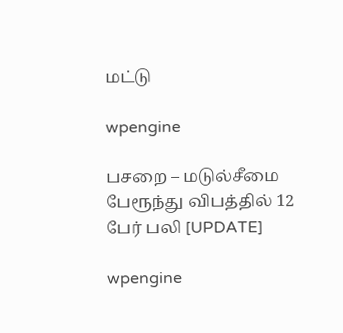மட்டு

wpengine

பசறை – மடுல்சீமை பேரூந்து விபத்தில் 12 பேர் பலி [UPDATE]

wpengine